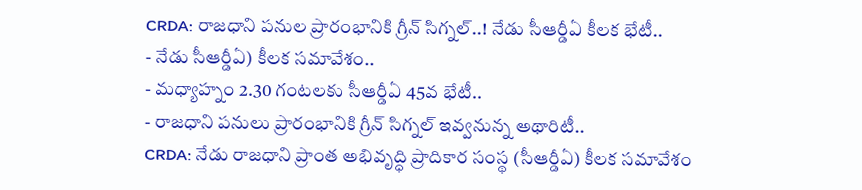CRDA: రాజధాని పనుల ప్రారంభానికి గ్రీన్ సిగ్నల్..! నేడు సీఆర్డీఏ కీలక భేటీ..
- నేడు సీఆర్డీఏ) కీలక సమావేశం..
- మధ్యాహ్నం 2.30 గంటలకు సీఆర్డీఏ 45వ భేటీ..
- రాజధాని పనులు ప్రారంభానికి గ్రీన్ సిగ్నల్ ఇవ్వనున్న అథారిటీ..
CRDA: నేడు రాజధాని ప్రాంత అభివృద్ధి ప్రాదికార సంస్థ (సీఆర్డీఏ) కీలక సమావేశం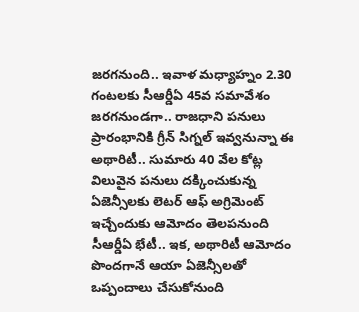జరగనుంది.. ఇవాళ మధ్యాహ్నం 2.30 గంటలకు సీఆర్డీఏ 45వ సమావేశం జరగనుండగా.. రాజధాని పనులు ప్రారంభానికి గ్రీన్ సిగ్నల్ ఇవ్వనున్నా ఈ అథారిటీ.. సుమారు 40 వేల కోట్ల విలువైన పనులు దక్కించుకున్న ఏజెన్సీలకు లెటర్ ఆఫ్ అగ్రిమెంట్ ఇచ్చేందుకు ఆమోదం తెలపనుంది సీఆర్డీఏ భేటీ.. ఇక, అథారిటీ ఆమోదం పొందగానే ఆయా ఏజెన్సీలతో ఒప్పందాలు చేసుకోనుంది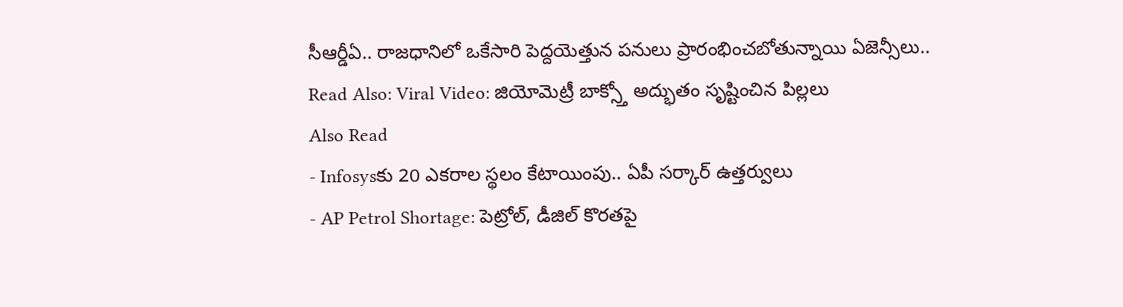సీఆర్డీఏ.. రాజధానిలో ఒకేసారి పెద్దయెత్తున పనులు ప్రారంభించబోతున్నాయి ఏజెన్సీలు..
Read Also: Viral Video: జియోమెట్రీ బాక్స్తో అద్భుతం సృష్టించిన పిల్లలు
Also Read
- Infosysకు 20 ఎకరాల స్థలం కేటాయింపు.. ఏపీ సర్కార్ ఉత్తర్వులు
- AP Petrol Shortage: పెట్రోల్, డీజిల్ కొరతపై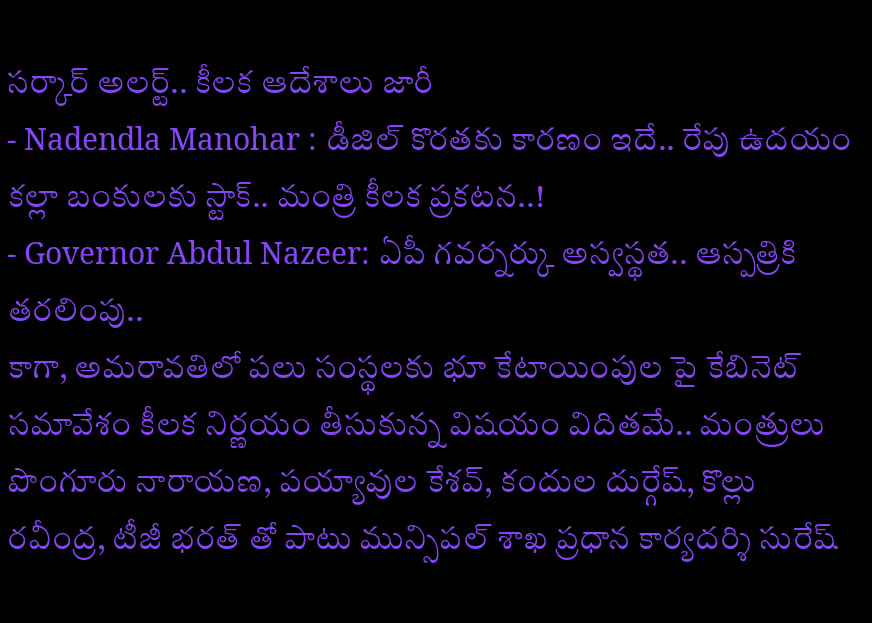సర్కార్ అలర్ట్.. కీలక ఆదేశాలు జారీ
- Nadendla Manohar : డీజిల్ కొరతకు కారణం ఇదే.. రేపు ఉదయం కల్లా బంకులకు స్టాక్.. మంత్రి కీలక ప్రకటన..!
- Governor Abdul Nazeer: ఏపీ గవర్నర్కు అస్వస్థత.. ఆస్పత్రికి తరలింపు..
కాగా, అమరావతిలో పలు సంస్థలకు భూ కేటాయింపుల పై కేబినెట్ సమావేశం కీలక నిర్ణయం తీసుకున్న విషయం విదితమే.. మంత్రులు పొంగూరు నారాయణ, పయ్యావుల కేశవ్, కందుల దుర్గేష్, కొల్లు రవీంద్ర, టీజీ భరత్ తో పాటు మున్సిపల్ శాఖ ప్రధాన కార్యదర్శి సురేష్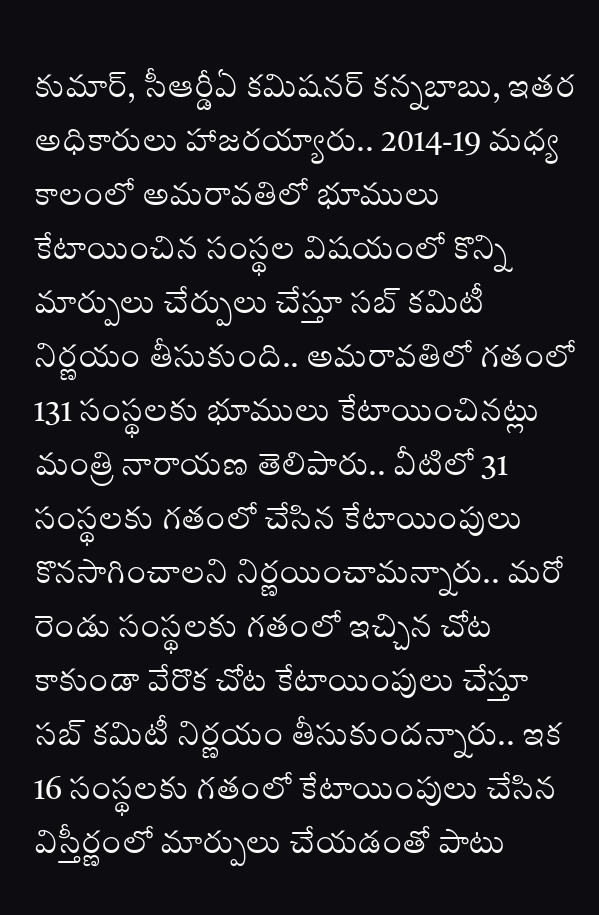కుమార్, సీఆర్డీఏ కమిషనర్ కన్నబాబు, ఇతర అధికారులు హాజరయ్యారు.. 2014-19 మధ్య కాలంలో అమరావతిలో భూములు కేటాయించిన సంస్థల విషయంలో కొన్ని మార్పులు చేర్పులు చేస్తూ సబ్ కమిటీ నిర్ణయం తీసుకుంది.. అమరావతిలో గతంలో 131 సంస్థలకు భూములు కేటాయించినట్లు మంత్రి నారాయణ తెలిపారు.. వీటిలో 31 సంస్థలకు గతంలో చేసిన కేటాయింపులు కొనసాగించాలని నిర్ణయించామన్నారు.. మరో రెండు సంస్థలకు గతంలో ఇచ్చిన చోట కాకుండా వేరొక చోట కేటాయింపులు చేస్తూ సబ్ కమిటీ నిర్ణయం తీసుకుందన్నారు.. ఇక 16 సంస్థలకు గతంలో కేటాయింపులు చేసిన విస్తీర్ణంలో మార్పులు చేయడంతో పాటు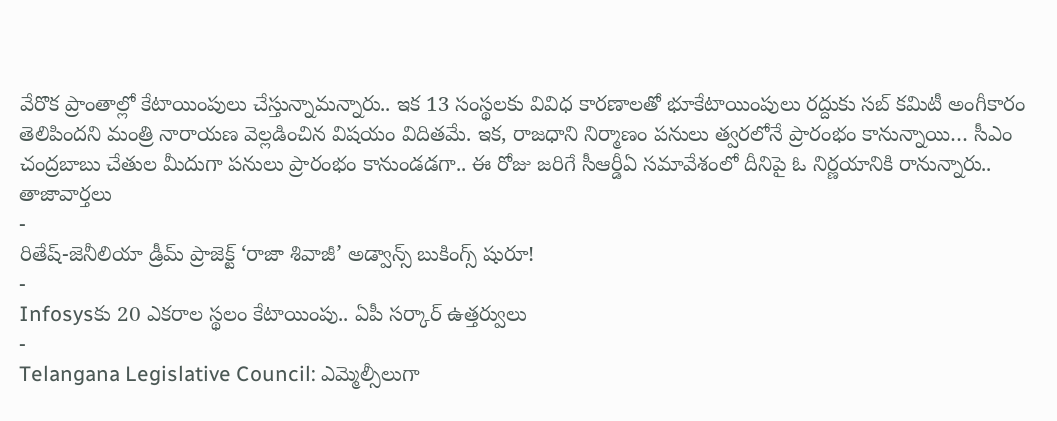వేరొక ప్రాంతాల్లో కేటాయింపులు చేస్తున్నామన్నారు.. ఇక 13 సంస్థలకు వివిధ కారణాలతో భూకేటాయింపులు రద్దుకు సబ్ కమిటీ అంగీకారం తెలిపిందని మంత్రి నారాయణ వెల్లడించిన విషయం విదితమే. ఇక, రాజధాని నిర్మాణం పనులు త్వరలోనే ప్రారంభం కానున్నాయి… సీఎం చంద్రబాబు చేతుల మీదుగా పనులు ప్రారంభం కానుండడగా.. ఈ రోజు జరిగే సీఆర్డీఏ సమావేశంలో దీనిపై ఓ నిర్ణయానికి రానున్నారు..
తాజావార్తలు
-
రితేష్-జెనీలియా డ్రీమ్ ప్రాజెక్ట్ ‘రాజా శివాజీ’ అడ్వాన్స్ బుకింగ్స్ షురూ!
-
Infosysకు 20 ఎకరాల స్థలం కేటాయింపు.. ఏపీ సర్కార్ ఉత్తర్వులు
-
Telangana Legislative Council: ఎమ్మెల్సీలుగా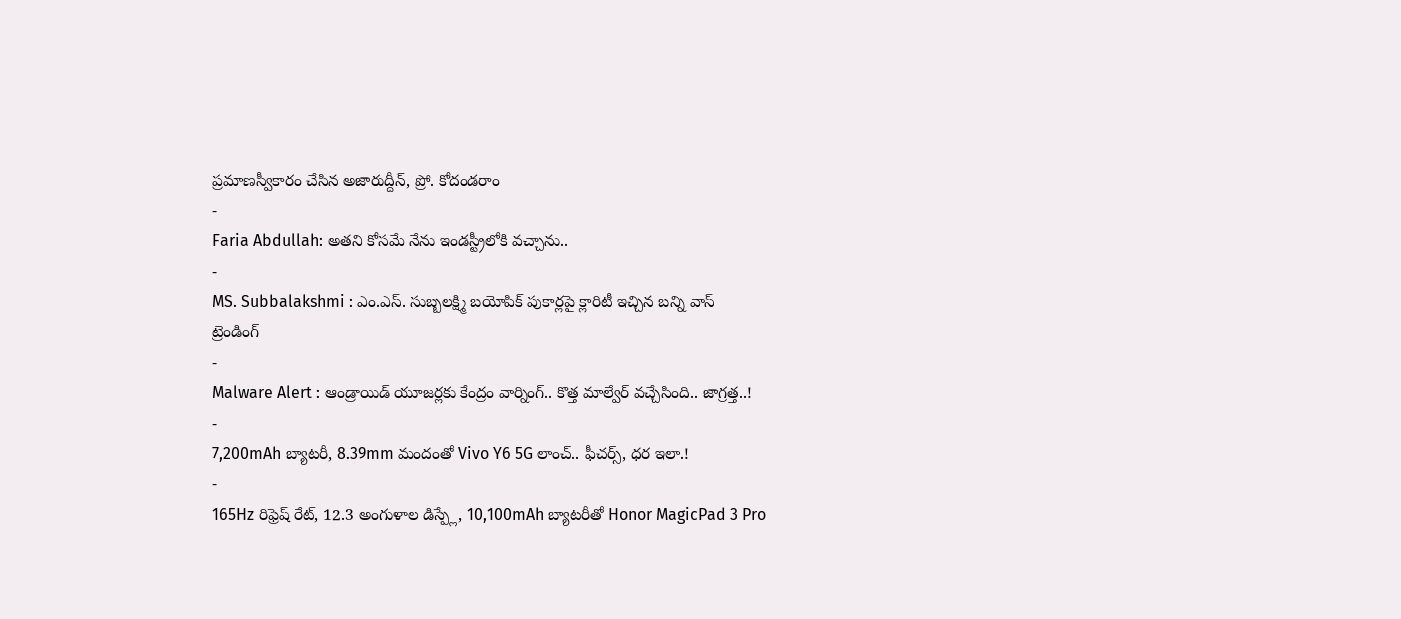ప్రమాణస్వీకారం చేసిన అజారుద్దీన్, ప్రో. కోదండరాం
-
Faria Abdullah: అతని కోసమే నేను ఇండస్ట్రీలోకి వచ్చాను..
-
MS. Subbalakshmi : ఎం.ఎస్. సుబ్బలక్ష్మి బయోపిక్ పుకార్లపై క్లారిటీ ఇచ్చిన బన్ని వాస్
ట్రెండింగ్
-
Malware Alert : ఆండ్రాయిడ్ యూజర్లకు కేంద్రం వార్నింగ్.. కొత్త మాల్వేర్ వచ్చేసింది.. జాగ్రత్త..!
-
7,200mAh బ్యాటరీ, 8.39mm మందంతో Vivo Y6 5G లాంచ్.. ఫీచర్స్, ధర ఇలా.!
-
165Hz రిఫ్రెష్ రేట్, 12.3 అంగుళాల డిస్ప్లే, 10,100mAh బ్యాటరీతో Honor MagicPad 3 Pro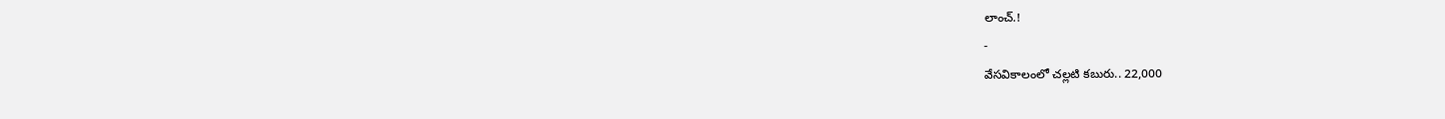లాంచ్.!
-
వేసవికాలంలో చల్లటి కబురు.. 22,000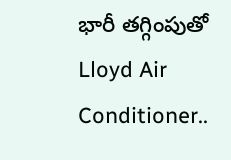భారీ తగ్గింపుతో Lloyd Air Conditioner..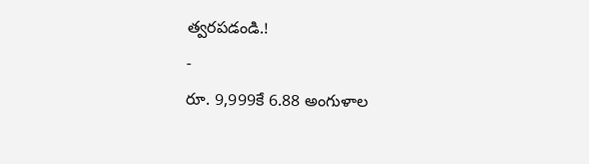త్వరపడండి.!
-
రూ. 9,999కే 6.88 అంగుళాల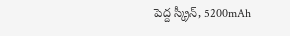పెద్ద స్క్రీన్, 5200mAh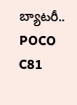బ్యాటరీ.. POCO C81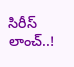సిరీస్ లాంచ్..!